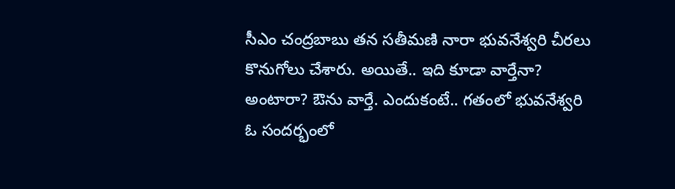సీఎం చంద్రబాబు తన సతీమణి నారా భువనేశ్వరి చీరలు కొనుగోలు చేశారు. అయితే.. ఇది కూడా వార్తేనా? అంటారా? ఔను వార్తే. ఎందుకంటే.. గతంలో భువనేశ్వరి ఓ సందర్భంలో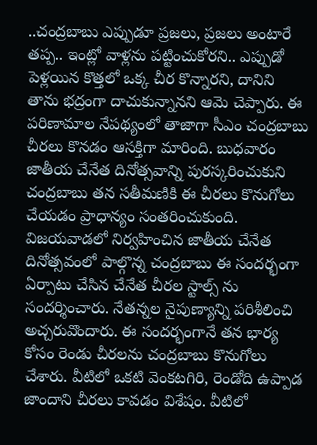..చంద్రబాబు ఎప్పుడూ ప్రజలు, ప్రజలు అంటారే తప్ప.. ఇంట్లో వాళ్లను పట్టించుకోరని.. ఎప్పుడో పెళ్లయిన కొత్తలో ఒక్క చీర కొన్నారని, దానిని తాను భద్రంగా దాచుకున్నానని ఆమె చెప్పారు. ఈ పరిణామాల నేపథ్యంలో తాజాగా సీఎం చంద్రబాబు చీరలు కొనడం ఆసక్తిగా మారింది. బుధవారం జాతీయ చేనేత దినోత్సవాన్ని పురస్కరించుకుని చంద్రబాబు తన సతీమణికి ఈ చీరలు కొనుగోలు చేయడం ప్రాధాన్యం సంతరించుకుంది.
విజయవాడలో నిర్వహించిన జాతీయ చేనేత దినోత్సవంలో పాల్గొన్న చంద్రబాబు ఈ సందర్భంగా ఏర్పాటు చేసిన చేనేత చీరల స్టాల్స్ ను సందర్శించారు. నేతన్నల నైపుణ్యాన్ని పరిశీలించి అచ్చరువొందారు. ఈ సందర్భంగానే తన భార్య కోసం రెండు చీరలను చంద్రబాబు కొనుగోలు చేశారు. వీటిలో ఒకటి వెంకటగిరి, రెండోది ఉప్పాడ జాందాని చీరలు కావడం విశేషం. వీటిలో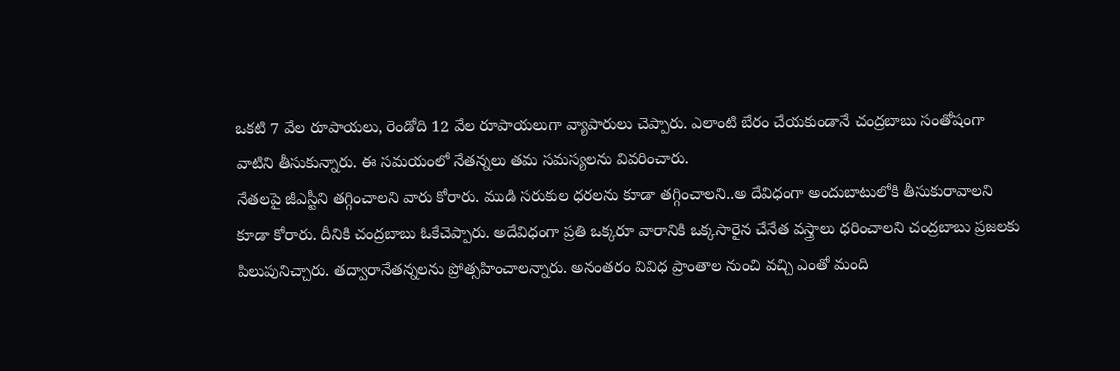ఒకటి 7 వేల రూపాయలు, రెండోది 12 వేల రూపాయలుగా వ్యాపారులు చెప్పారు. ఎలాంటి బేరం చేయకుండానే చంద్రబాబు సంతోషంగా వాటిని తీసుకున్నారు. ఈ సమయంలో నేతన్నలు తమ సమస్యలను వివరించారు.
నేతలపై జీఎస్టీని తగ్గించాలని వారు కోరారు. ముడి సరుకుల ధరలను కూడా తగ్గించాలని..అ దేవిధంగా అందుబాటులోకి తీసుకురావాలని కూడా కోరారు. దీనికి చంద్రబాబు ఓకేచెప్పారు. అదేవిధంగా ప్రతి ఒక్కరూ వారానికి ఒక్కసారైన చేనేత వస్త్రాలు ధరించాలని చంద్రబాబు ప్రజలకు పిలుపునిచ్చారు. తద్వారానేతన్నలను ప్రోత్సహించాలన్నారు. అనంతరం వివిధ ప్రాంతాల నుంచి వచ్చి ఎంతో మంది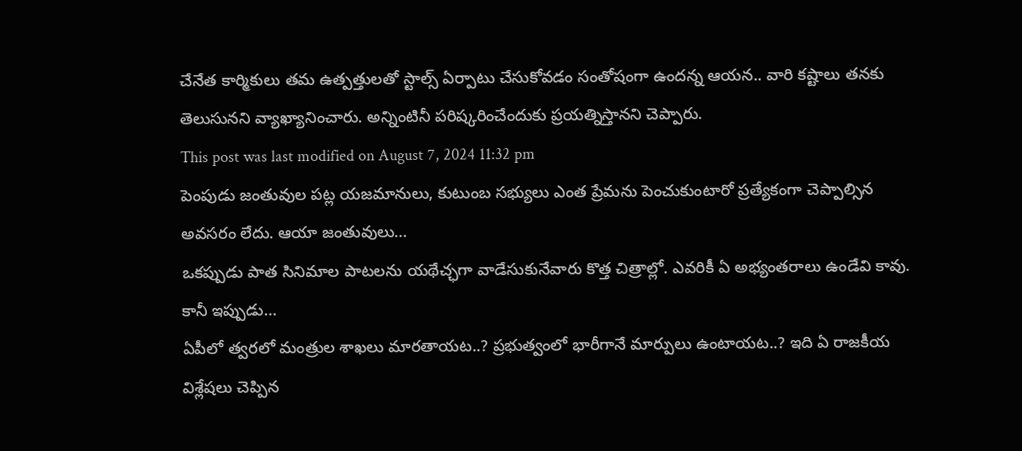చేనేత కార్మికులు తమ ఉత్పత్తులతో స్టాల్స్ ఏర్పాటు చేసుకోవడం సంతోషంగా ఉందన్న ఆయన.. వారి కష్టాలు తనకు తెలుసునని వ్యాఖ్యానించారు. అన్నింటినీ పరిష్కరించేందుకు ప్రయత్నిస్తానని చెప్పారు.
This post was last modified on August 7, 2024 11:32 pm
పెంపుడు జంతువుల పట్ల యజమానులు, కుటుంబ సభ్యులు ఎంత ప్రేమను పెంచుకుంటారో ప్రత్యేకంగా చెప్పాల్సిన అవసరం లేదు. ఆయా జంతువులు…
ఒకప్పుడు పాత సినిమాల పాటలను యథేచ్ఛగా వాడేసుకునేవారు కొత్త చిత్రాల్లో. ఎవరికీ ఏ అభ్యంతరాలు ఉండేవి కావు. కానీ ఇప్పుడు…
ఏపీలో త్వరలో మంత్రుల శాఖలు మారతాయట..? ప్రభుత్వంలో భారీగానే మార్పులు ఉంటాయట..? ఇది ఏ రాజకీయ విశ్లేషలు చెప్పిన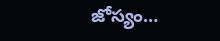జోస్యం…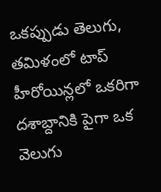ఒకప్పుడు తెలుగు, తమిళంలో టాప్ హీరోయిన్లలో ఒకరిగా దశాబ్దానికి పైగా ఒక వెలుగు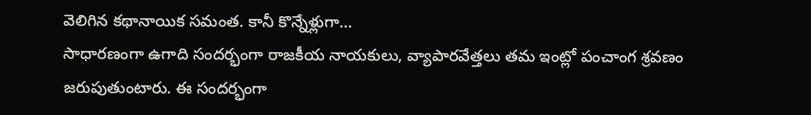వెలిగిన కథానాయిక సమంత. కానీ కొన్నేళ్లుగా…
సాధారణంగా ఉగాది సందర్భంగా రాజకీయ నాయకులు, వ్యాపారవేత్తలు తమ ఇంట్లో పంచాంగ శ్రవణం జరుపుతుంటారు. ఈ సందర్భంగా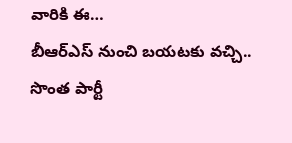వారికి ఈ…
బీఆర్ఎస్ నుంచి బయటకు వచ్చి.. సొంత పార్టీ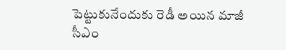పెట్టుకునేందుకు రెడీ అయిన మాజీ సీఎం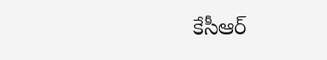కేసీఆర్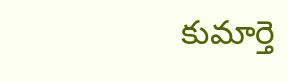కుమార్తె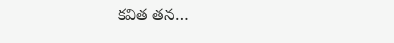కవిత తన…